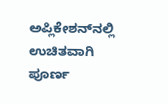ಅಪ್ಲಿಕೇಶನ್‌ನಲ್ಲಿ ಉಚಿತವಾಗಿ ಪೂರ್ಣ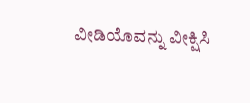ವೀಡಿಯೊವನ್ನು ವೀಕ್ಷಿಸಿ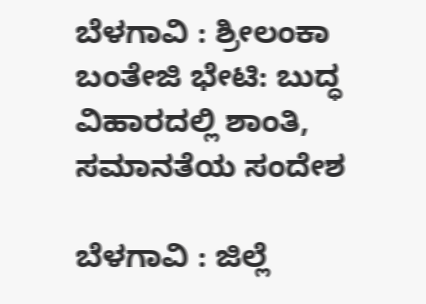ಬೆಳಗಾವಿ : ಶ್ರೀಲಂಕಾ ಬಂತೇಜಿ ಭೇಟಿ: ಬುದ್ಧ ವಿಹಾರದಲ್ಲಿ ಶಾಂತಿ, ಸಮಾನತೆಯ ಸಂದೇಶ

ಬೆಳಗಾವಿ : ಜಿಲ್ಲೆ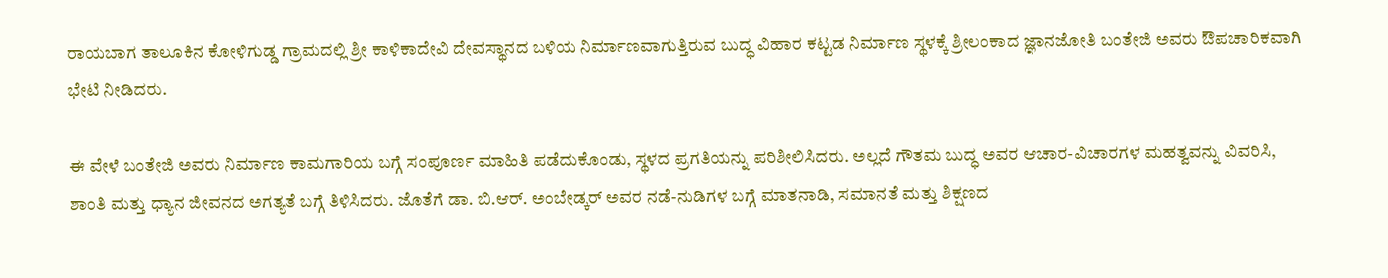ರಾಯಬಾಗ ತಾಲೂಕಿನ ಕೋಳಿಗುಡ್ಡ ಗ್ರಾಮದಲ್ಲಿ ಶ್ರೀ ಕಾಳಿಕಾದೇವಿ ದೇವಸ್ಥಾನದ ಬಳಿಯ ನಿರ್ಮಾಣವಾಗುತ್ತಿರುವ ಬುದ್ಧ ವಿಹಾರ ಕಟ್ಟಡ ನಿರ್ಮಾಣ ಸ್ಥಳಕ್ಕೆ ಶ್ರೀಲಂಕಾದ ಜ್ಞಾನಜೋತಿ ಬಂತೇಜಿ ಅವರು ಔಪಚಾರಿಕವಾಗಿ ಭೇಟಿ ನೀಡಿದರು.

ಈ ವೇಳೆ ಬಂತೇಜಿ ಅವರು ನಿರ್ಮಾಣ ಕಾಮಗಾರಿಯ ಬಗ್ಗೆ ಸಂಪೂರ್ಣ ಮಾಹಿತಿ ಪಡೆದುಕೊಂಡು, ಸ್ಥಳದ ಪ್ರಗತಿಯನ್ನು ಪರಿಶೀಲಿಸಿದರು. ಅಲ್ಲದೆ ಗೌತಮ ಬುದ್ಧ ಅವರ ಆಚಾರ-ವಿಚಾರಗಳ ಮಹತ್ವವನ್ನು ವಿವರಿಸಿ, ಶಾಂತಿ ಮತ್ತು ಧ್ಯಾನ ಜೀವನದ ಅಗತ್ಯತೆ ಬಗ್ಗೆ ತಿಳಿಸಿದರು. ಜೊತೆಗೆ ಡಾ. ಬಿ.ಆರ್. ಅಂಬೇಡ್ಕರ್ ಅವರ ನಡೆ-ನುಡಿಗಳ ಬಗ್ಗೆ ಮಾತನಾಡಿ, ಸಮಾನತೆ ಮತ್ತು ಶಿಕ್ಷಣದ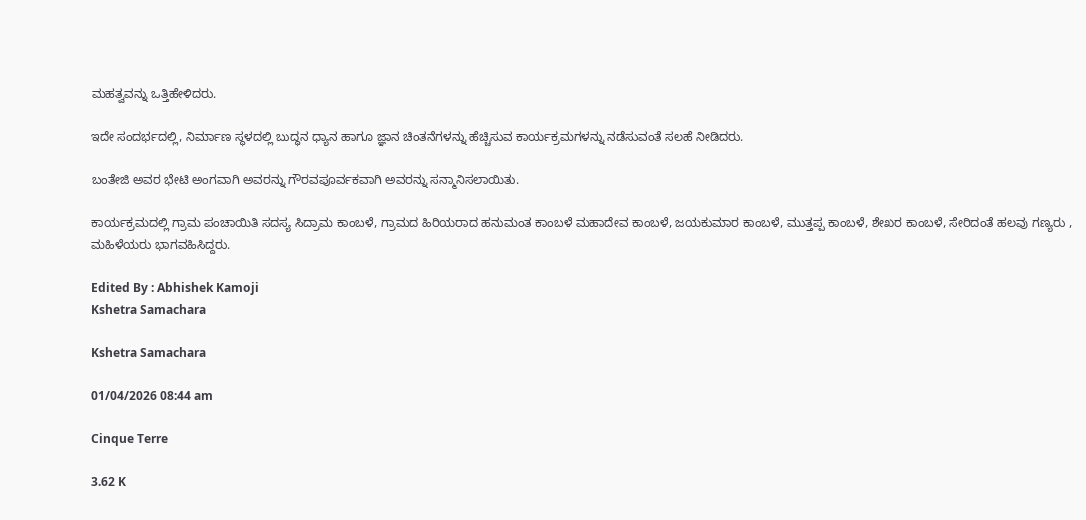ಮಹತ್ವವನ್ನು ಒತ್ತಿಹೇಳಿದರು.

ಇದೇ ಸಂದರ್ಭದಲ್ಲಿ, ನಿರ್ಮಾಣ ಸ್ಥಳದಲ್ಲಿ ಬುದ್ಧನ ಧ್ಯಾನ ಹಾಗೂ ಜ್ಞಾನ ಚಿಂತನೆಗಳನ್ನು ಹೆಚ್ಚಿಸುವ ಕಾರ್ಯಕ್ರಮಗಳನ್ನು ನಡೆಸುವಂತೆ ಸಲಹೆ ನೀಡಿದರು.

ಬಂತೇಜಿ ಅವರ ಭೇಟಿ ಅಂಗವಾಗಿ ಅವರನ್ನು ಗೌರವಪೂರ್ವಕವಾಗಿ ಅವರನ್ನು ಸನ್ಮಾನಿಸಲಾಯಿತು.

ಕಾರ್ಯಕ್ರಮದಲ್ಲಿ ಗ್ರಾಮ ಪಂಚಾಯಿತಿ ಸದಸ್ಯ ಸಿದ್ರಾಮ ಕಾಂಬಳೆ, ಗ್ರಾಮದ ಹಿರಿಯರಾದ ಹನುಮಂತ ಕಾಂಬಳೆ ಮಹಾದೇವ ಕಾಂಬಳೆ, ಜಯಕುಮಾರ ಕಾಂಬಳೆ, ಮುತ್ತಪ್ಪ ಕಾಂಬಳೆ, ಶೇಖರ ಕಾಂಬಳೆ, ಸೇರಿದಂತೆ ಹಲವು ಗಣ್ಯರು , ಮಹಿಳೆಯರು ಭಾಗವಹಿಸಿದ್ದರು.

Edited By : Abhishek Kamoji
Kshetra Samachara

Kshetra Samachara

01/04/2026 08:44 am

Cinque Terre

3.62 K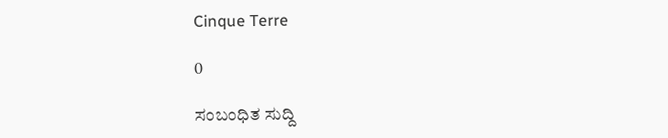Cinque Terre

0

ಸಂಬಂಧಿತ ಸುದ್ದಿ